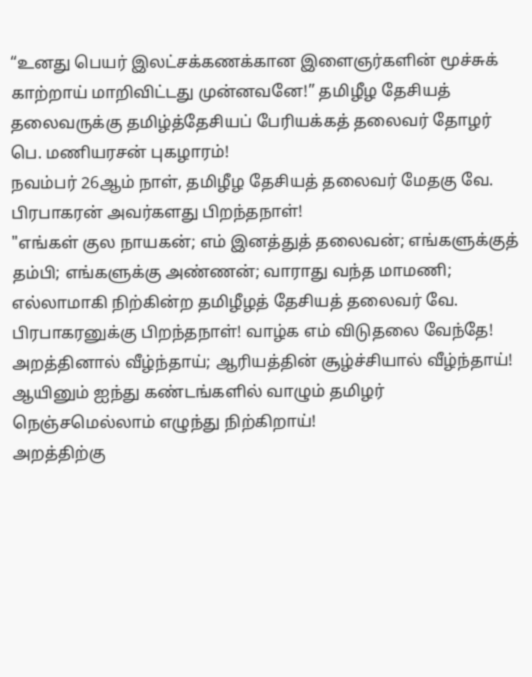“உனது பெயர் இலட்சக்கணக்கான இளைஞர்களின் மூச்சுக் காற்றாய் மாறிவிட்டது முன்னவனே!” தமிழீழ தேசியத் தலைவருக்கு தமிழ்த்தேசியப் பேரியக்கத் தலைவர் தோழர் பெ. மணியரசன் புகழாரம்!
நவம்பர் 26ஆம் நாள், தமிழீழ தேசியத் தலைவர் மேதகு வே. பிரபாகரன் அவர்களது பிறந்தநாள்!
"எங்கள் குல நாயகன்; எம் இனத்துத் தலைவன்; எங்களுக்குத் தம்பி; எங்களுக்கு அண்ணன்; வாராது வந்த மாமணி; எல்லாமாகி நிற்கின்ற தமிழீழத் தேசியத் தலைவர் வே. பிரபாகரனுக்கு பிறந்தநாள்! வாழ்க எம் விடுதலை வேந்தே!
அறத்தினால் வீழ்ந்தாய்; ஆரியத்தின் சூழ்ச்சியால் வீழ்ந்தாய்! ஆயினும் ஐந்து கண்டங்களில் வாழும் தமிழர் நெஞ்சமெல்லாம் எழுந்து நிற்கிறாய்!
அறத்திற்கு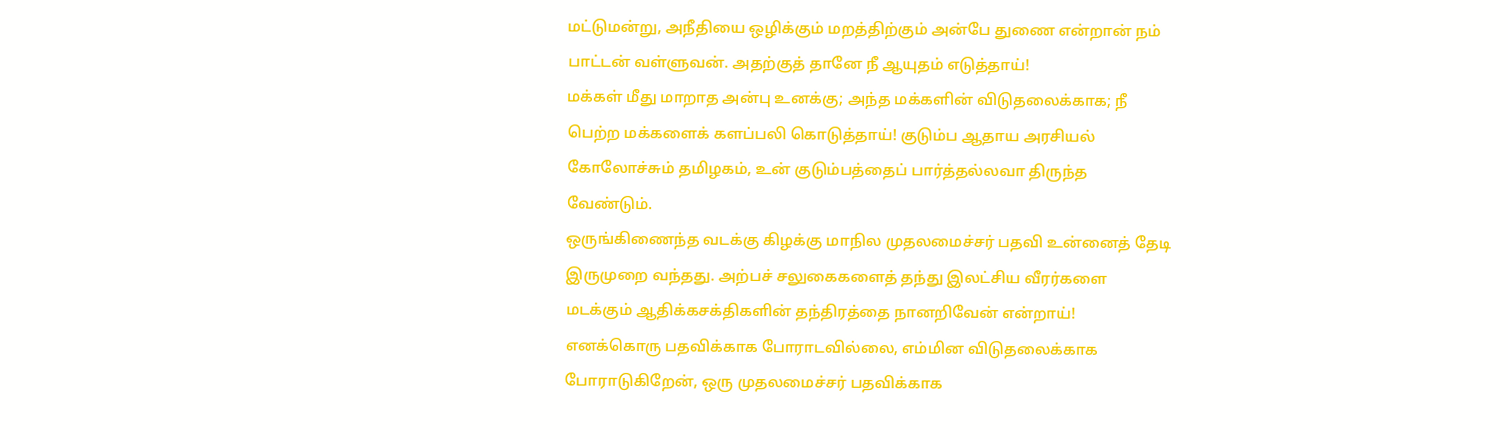மட்டுமன்று, அநீதியை ஒழிக்கும் மறத்திற்கும் அன்பே துணை என்றான் நம் பாட்டன் வள்ளுவன். அதற்குத் தானே நீ ஆயுதம் எடுத்தாய்!
மக்கள் மீது மாறாத அன்பு உனக்கு; அந்த மக்களின் விடுதலைக்காக; நீ பெற்ற மக்களைக் களப்பலி கொடுத்தாய்! குடும்ப ஆதாய அரசியல் கோலோச்சும் தமிழகம், உன் குடும்பத்தைப் பார்த்தல்லவா திருந்த வேண்டும்.
ஒருங்கிணைந்த வடக்கு கிழக்கு மாநில முதலமைச்சர் பதவி உன்னைத் தேடி இருமுறை வந்தது. அற்பச் சலுகைகளைத் தந்து இலட்சிய வீரர்களை மடக்கும் ஆதிக்கசக்திகளின் தந்திரத்தை நானறிவேன் என்றாய்! எனக்கொரு பதவிக்காக போராடவில்லை, எம்மின விடுதலைக்காக போராடுகிறேன், ஒரு முதலமைச்சர் பதவிக்காக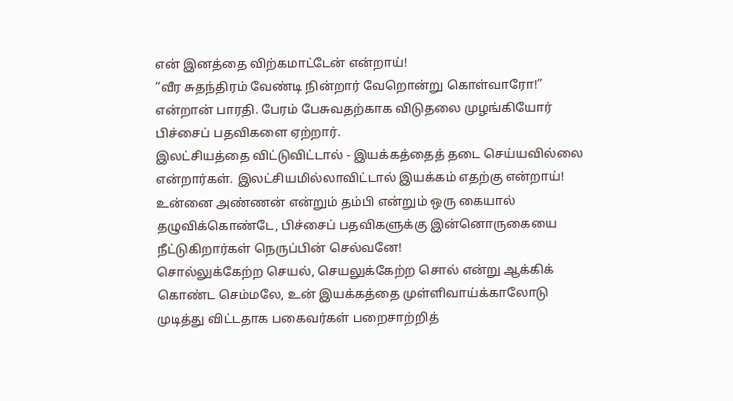என் இனத்தை விற்கமாட்டேன் என்றாய்!
“வீர சுதந்திரம் வேண்டி நின்றார் வேறொன்று கொள்வாரோ!” என்றான் பாரதி. பேரம் பேசுவதற்காக விடுதலை முழங்கியோர் பிச்சைப் பதவிகளை ஏற்றார்.
இலட்சியத்தை விட்டுவிட்டால் - இயக்கத்தைத் தடை செய்யவில்லை என்றார்கள். இலட்சியமில்லாவிட்டால் இயக்கம் எதற்கு என்றாய்!
உன்னை அண்ணன் என்றும் தம்பி என்றும் ஒரு கையால் தழுவிக்கொண்டே, பிச்சைப் பதவிகளுக்கு இன்னொருகையை நீட்டுகிறார்கள் நெருப்பின் செல்வனே!
சொல்லுக்கேற்ற செயல், செயலுக்கேற்ற சொல் என்று ஆக்கிக் கொண்ட செம்மலே, உன் இயக்கத்தை முள்ளிவாய்க்காலோடு முடித்து விட்டதாக பகைவர்கள் பறைசாற்றித்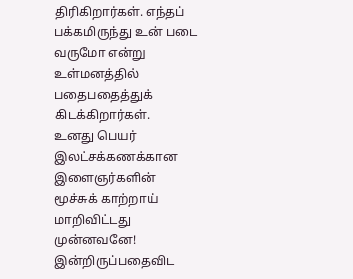திரிகிறார்கள். எந்தப் பக்கமிருந்து உன் படை வருமோ என்று உள்மனத்தில் பதைபதைத்துக் கிடக்கிறார்கள்.
உனது பெயர் இலட்சக்கணக்கான இளைஞர்களின் மூச்சுக் காற்றாய் மாறிவிட்டது முன்னவனே!
இன்றிருப்பதைவிட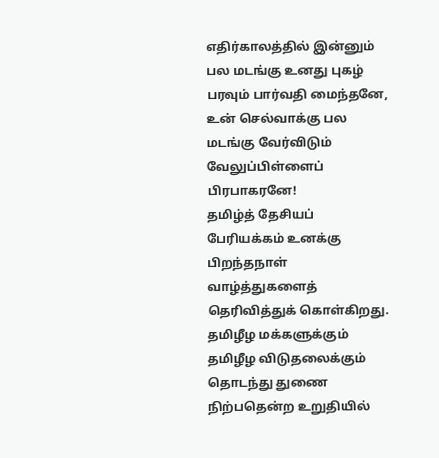எதிர்காலத்தில் இன்னும் பல மடங்கு உனது புகழ் பரவும் பார்வதி மைந்தனே, உன் செல்வாக்கு பல மடங்கு வேர்விடும் வேலுப்பிள்ளைப் பிரபாகரனே!
தமிழ்த் தேசியப் பேரியக்கம் உனக்கு பிறந்தநாள் வாழ்த்துகளைத் தெரிவித்துக் கொள்கிறது. தமிழீழ மக்களுக்கும் தமிழீழ விடுதலைக்கும் தொடந்து துணை நிற்பதென்ற உறுதியில்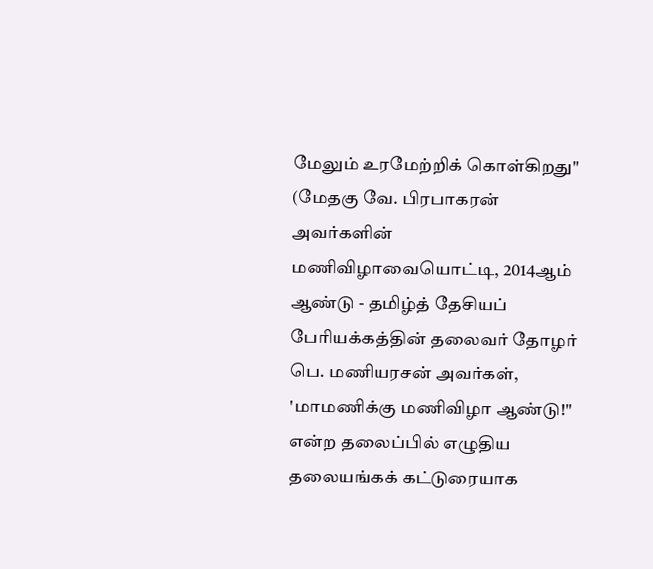மேலும் உரமேற்றிக் கொள்கிறது"
(மேதகு வே. பிரபாகரன் அவர்களின் மணிவிழாவையொட்டி, 2014ஆம் ஆண்டு - தமிழ்த் தேசியப் பேரியக்கத்தின் தலைவர் தோழர் பெ. மணியரசன் அவர்கள், 'மாமணிக்கு மணிவிழா ஆண்டு!" என்ற தலைப்பில் எழுதிய தலையங்கக் கட்டுரையாக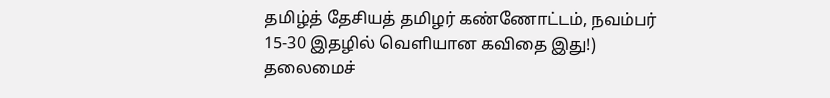தமிழ்த் தேசியத் தமிழர் கண்ணோட்டம், நவம்பர் 15-30 இதழில் வெளியான கவிதை இது!)
தலைமைச்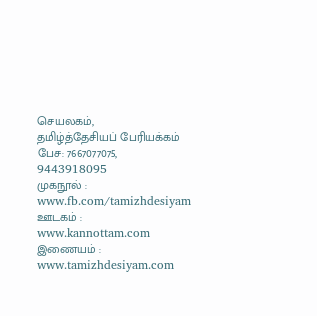செயலகம்,
தமிழ்த்தேசியப் பேரியக்கம்
பேச: 7667077075, 9443918095
முகநூல் : www.fb.com/tamizhdesiyam
ஊடகம் : www.kannottam.com
இணையம் : www.tamizhdesiyam.com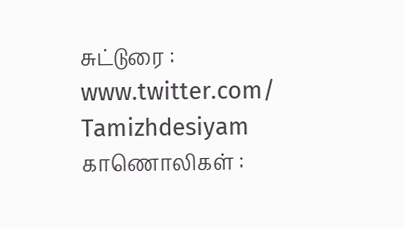சுட்டுரை : www.twitter.com/ Tamizhdesiyam
காணொலிகள் :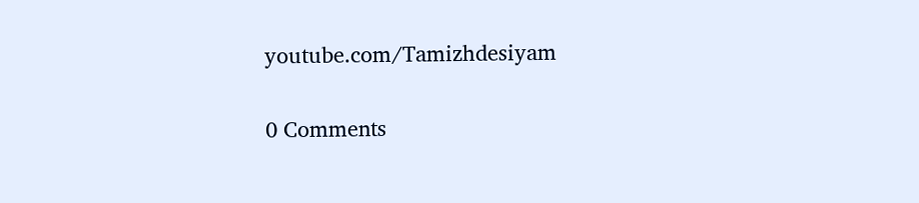youtube.com/Tamizhdesiyam

0 Comments